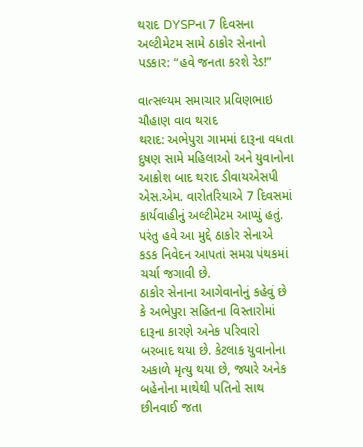થરાદ DYSPના 7 દિવસના અલ્ટીમેટમ સામે ઠાકોર સેનાનો પડકાર: “હવે જનતા કરશે રેડ!”

વાત્સલ્યમ સમાચાર પ્રવિણભાઇ ચૌહાણ વાવ થરાદ
થરાદ: અભેપુરા ગામમાં દારૂના વધતા દુષણ સામે મહિલાઓ અને યુવાનોના આક્રોશ બાદ થરાદ ડીવાયએસપી એસ.એમ. વારોતરિયાએ 7 દિવસમાં કાર્યવાહીનું અલ્ટીમેટમ આપ્યું હતું. પરંતુ હવે આ મુદ્દે ઠાકોર સેનાએ કડક નિવેદન આપતાં સમગ્ર પંથકમાં ચર્ચા જગાવી છે.
ઠાકોર સેનાના આગેવાનોનું કહેવું છે કે અભેપુરા સહિતના વિસ્તારોમાં દારૂના કારણે અનેક પરિવારો બરબાદ થયા છે. કેટલાક યુવાનોના અકાળે મૃત્યુ થયા છે, જ્યારે અનેક બહેનોના માથેથી પતિનો સાથ છીનવાઈ જતા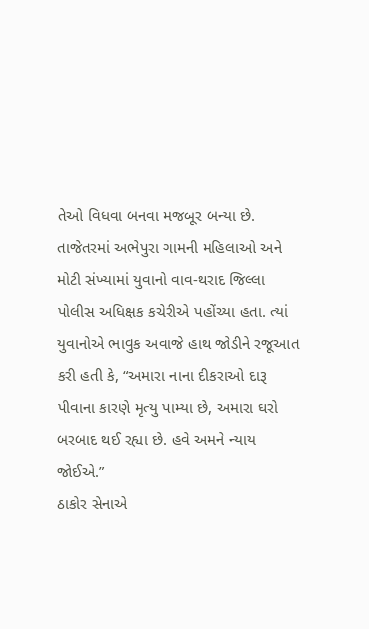તેઓ વિધવા બનવા મજબૂર બન્યા છે.
તાજેતરમાં અભેપુરા ગામની મહિલાઓ અને મોટી સંખ્યામાં યુવાનો વાવ-થરાદ જિલ્લા પોલીસ અધિક્ષક કચેરીએ પહોંચ્યા હતા. ત્યાં યુવાનોએ ભાવુક અવાજે હાથ જોડીને રજૂઆત કરી હતી કે, “અમારા નાના દીકરાઓ દારૂ પીવાના કારણે મૃત્યુ પામ્યા છે, અમારા ઘરો બરબાદ થઈ રહ્યા છે. હવે અમને ન્યાય જોઈએ.”
ઠાકોર સેનાએ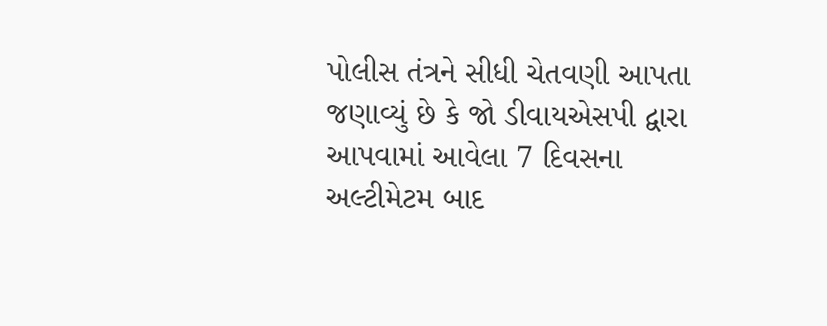પોલીસ તંત્રને સીધી ચેતવણી આપતા જણાવ્યું છે કે જો ડીવાયએસપી દ્વારા આપવામાં આવેલા 7 દિવસના અલ્ટીમેટમ બાદ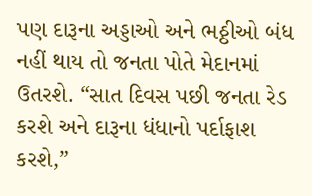પણ દારૂના અડ્ડાઓ અને ભઠ્ઠીઓ બંધ નહીં થાય તો જનતા પોતે મેદાનમાં ઉતરશે. “સાત દિવસ પછી જનતા રેડ કરશે અને દારૂના ધંધાનો પર્દાફાશ કરશે,”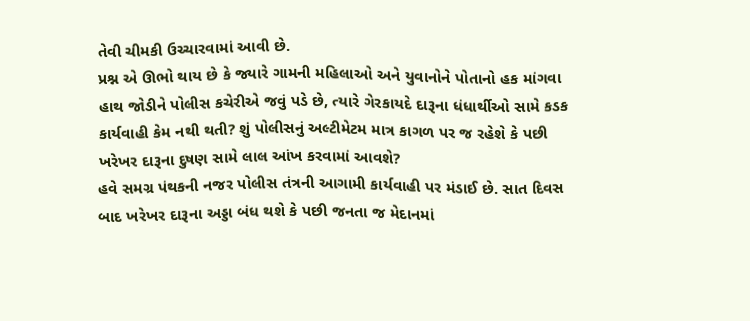તેવી ચીમકી ઉચ્ચારવામાં આવી છે.
પ્રશ્ન એ ઊભો થાય છે કે જ્યારે ગામની મહિલાઓ અને યુવાનોને પોતાનો હક માંગવા હાથ જોડીને પોલીસ કચેરીએ જવું પડે છે, ત્યારે ગેરકાયદે દારૂના ધંધાર્થીઓ સામે કડક કાર્યવાહી કેમ નથી થતી? શું પોલીસનું અલ્ટીમેટમ માત્ર કાગળ પર જ રહેશે કે પછી ખરેખર દારૂના દુષણ સામે લાલ આંખ કરવામાં આવશે?
હવે સમગ્ર પંથકની નજર પોલીસ તંત્રની આગામી કાર્યવાહી પર મંડાઈ છે. સાત દિવસ બાદ ખરેખર દારૂના અડ્ડા બંધ થશે કે પછી જનતા જ મેદાનમાં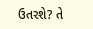ઉતરશે? તે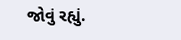જોવું રહ્યું.